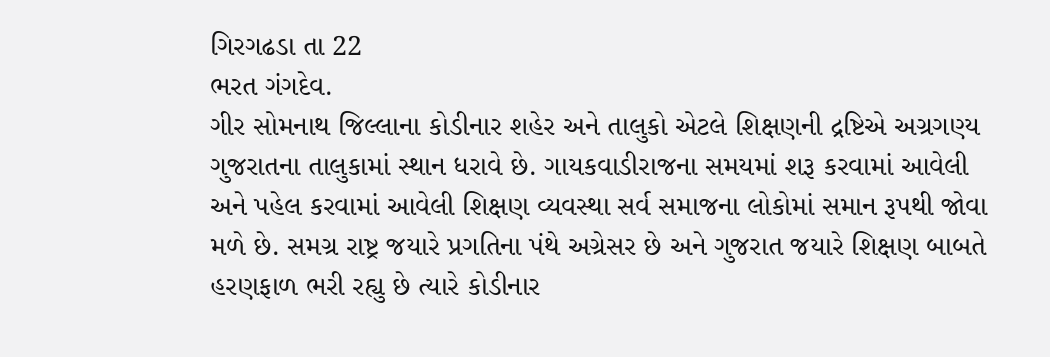ગિરગઢડા તા 22
ભરત ગંગદેવ.
ગીર સોમનાથ જિલ્લાના કોડીનાર શહેર અને તાલુકો એટલે શિક્ષણની દ્રષ્ટિએ અગ્રગણ્ય ગુજરાતના તાલુકામાં સ્થાન ધરાવે છે. ગાયકવાડીરાજના સમયમાં શરૂ કરવામાં આવેલી અને પહેલ કરવામાં આવેલી શિક્ષણ વ્યવસ્થા સર્વ સમાજના લોકોમાં સમાન રૂપથી જોવા મળે છે. સમગ્ર રાષ્ટ્ર જયારે પ્રગતિના પંથે અગ્રેસર છે અને ગુજરાત જયારે શિક્ષણ બાબતે હરણફાળ ભરી રહ્યુ છે ત્યારે કોડીનાર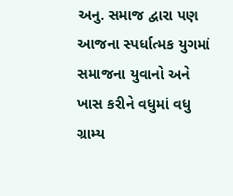અનુ. સમાજ દ્વારા પણ આજના સ્પર્ધાત્મક યુગમાં સમાજના યુવાનો અને ખાસ કરીને વધુમાં વધુ ગ્રામ્ય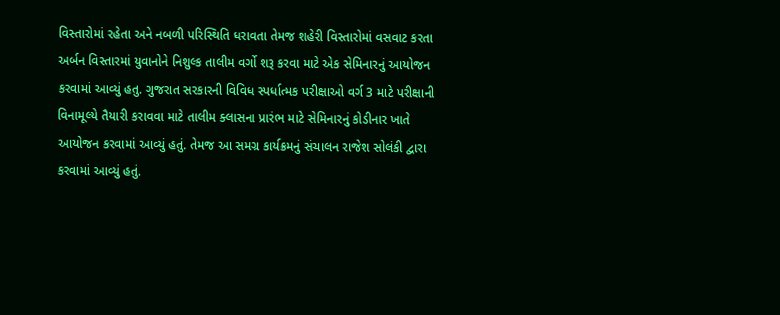વિસ્તારોમાં રહેતા અને નબળી પરિસ્થિતિ ધરાવતા તેમજ શહેરી વિસ્તારોમાં વસવાટ કરતા અર્બન વિસ્તારમાં યુવાનોને નિશુલ્ક તાલીમ વર્ગો શરૂ કરવા માટે એક સેમિનારનું આયોજન કરવામાં આવ્યું હતુ. ગુજરાત સરકારની વિવિધ સ્પર્ધાત્મક પરીક્ષાઓ વર્ગ 3 માટે પરીક્ષાની વિનામૂલ્યે તૈયારી કરાવવા માટે તાલીમ ક્લાસના પ્રારંભ માટે સેમિનારનું કોડીનાર ખાતે આયોજન કરવામાં આવ્યું હતું. તેમજ આ સમગ્ર કાર્યક્રમનું સંચાલન રાજેશ સોલંકી દ્વારા કરવામાં આવ્યું હતું.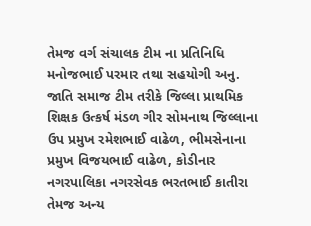તેમજ વર્ગ સંચાલક ટીમ ના પ્રતિનિધિ મનોજભાઈ પરમાર તથા સહયોગી અનુ. જાતિ સમાજ ટીમ તરીકે જિલ્લા પ્રાથમિક શિક્ષક ઉત્કર્ષ મંડળ ગીર સોમનાથ જિલ્લાના ઉપ પ્રમુખ રમેશભાઈ વાઢેળ, ભીમસેનાના પ્રમુખ વિજયભાઈ વાઢેળ, કોડીનાર નગરપાલિકા નગરસેવક ભરતભાઈ કાતીરા તેમજ અન્ય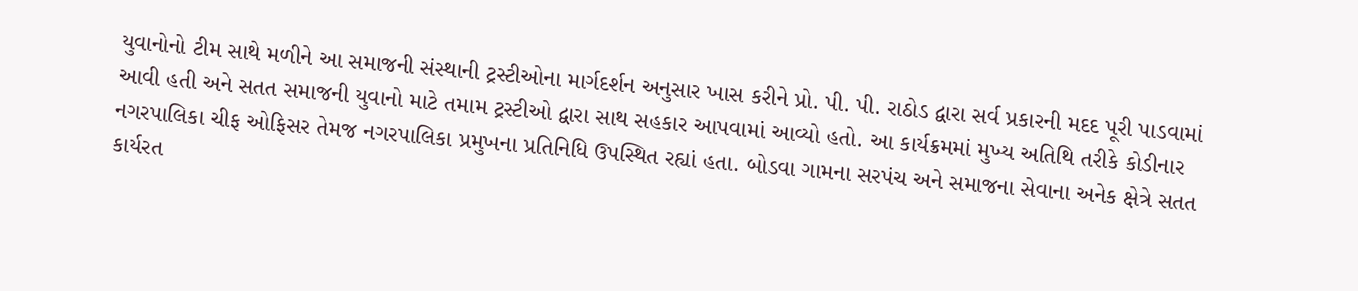યુવાનોનો ટીમ સાથે મળીને આ સમાજની સંસ્થાની ટ્રસ્ટીઓના માર્ગદર્શન અનુસાર ખાસ કરીને પ્રો. પી. પી. રાઠોડ દ્વારા સર્વ પ્રકારની મદદ પૂરી પાડવામાં આવી હતી અને સતત સમાજની યુવાનો માટે તમામ ટ્રસ્ટીઓ દ્વારા સાથ સહકાર આપવામાં આવ્યો હતો. આ કાર્યક્રમમાં મુખ્ય અતિથિ તરીકે કોડીનાર નગરપાલિકા ચીફ ઓફિસર તેમજ નગરપાલિકા પ્રમુખના પ્રતિનિધિ ઉપસ્થિત રહ્યાં હતા. બોડવા ગામના સરપંચ અને સમાજના સેવાના અનેક ક્ષેત્રે સતત કાર્યરત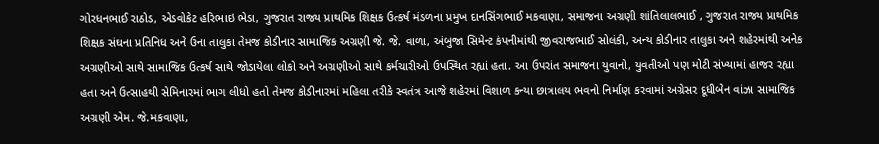ગોરધનભાઈ રાઠોડ, એડવોકેટ હરિભાઇ ભેડા, ગુજરાત રાજ્ય પ્રાથમિક શિક્ષક ઉત્કર્ષ મંડળના પ્રમુખ દાનસિંગભાઈ મકવાણા, સમાજના અગ્રણી શાંતિલાલભાઈ , ગુજરાત રાજ્ય પ્રાથમિક શિક્ષક સંઘના પ્રતિનિધ અને ઉના તાલુકા તેમજ કોડીનાર સામાજિક અગ્રણી જે. જે. વાળા, અંબુજા સિમેન્ટ કંપનીમાંથી જીવરાજભાઈ સોલંકી, અન્ય કોડીનાર તાલુકા અને શહેરમાંથી અનેક અગ્રણીઓ સાથે સામાજિક ઉત્કર્ષ સાથે જોડાયેલા લોકો અને અગ્રણીઓ સાથે કર્મચારીઓ ઉપસ્થિત રહ્યાં હતા. આ ઉપરાંત સમાજના યુવાનો, યુવતીઓ પણ મોટી સંખ્યામાં હાજર રહ્યા હતા અને ઉત્સાહથી સેમિનારમાં ભાગ લીધો હતો તેમજ કોડીનારમાં મહિલા તરીકે સ્વતંત્ર આજે શહેરમાં વિશાળ કન્યા છાત્રાલય ભવનો નિર્માણ કરવામાં અગ્રેસર દૂધીબેન વાંઝા સામાજિક અગ્રણી એમ. જે.મકવાણા,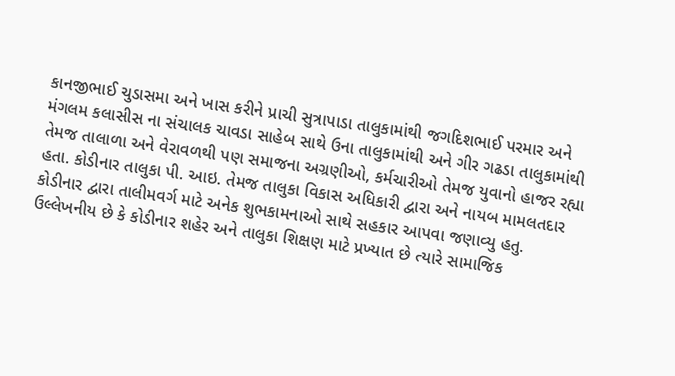કાનજીભાઈ ચુડાસમા અને ખાસ કરીને પ્રાચી સુત્રાપાડા તાલુકામાંથી જગદિશભાઈ પરમાર અને મંગલમ કલાસીસ ના સંચાલક ચાવડા સાહેબ સાથે ઉના તાલુકામાંથી અને ગીર ગઢડા તાલુકામાંથી તેમજ તાલાળા અને વેરાવળથી પણ સમાજના અગ્રણીઓ, કર્મચારીઓ તેમજ યુવાનો હાજર રહ્યા હતા. કોડીનાર તાલુકા પી. આઇ. તેમજ તાલુકા વિકાસ અધિકારી દ્વારા અને નાયબ મામલતદાર કોડીનાર દ્વારા તાલીમવર્ગ માટે અનેક શુભકામનાઓ સાથે સહકાર આપવા જણાવ્યુ હતુ. ઉલ્લેખનીય છે કે કોડીનાર શહેર અને તાલુકા શિક્ષણ માટે પ્રખ્યાત છે ત્યારે સામાજિક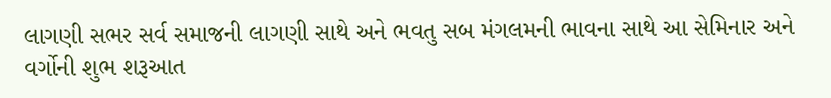લાગણી સભર સર્વ સમાજની લાગણી સાથે અને ભવતુ સબ મંગલમની ભાવના સાથે આ સેમિનાર અને વર્ગોની શુભ શરૂઆત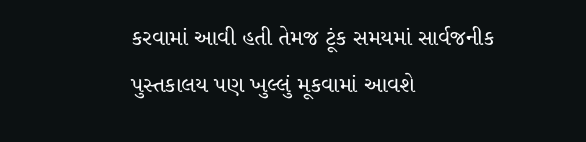કરવામાં આવી હતી તેમજ ટૂંક સમયમાં સાર્વજનીક પુસ્તકાલય પણ ખુલ્લું મૂકવામાં આવશે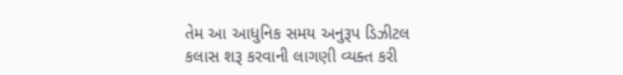તેમ આ આધુનિક સમય અનુરૂપ ડિઝીટલ કલાસ શરૂ કરવાની લાગણી વ્યક્ત કરી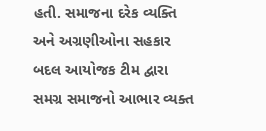હતી. સમાજના દરેક વ્યક્તિ અને અગ્રણીઓના સહકાર બદલ આયોજક ટીમ દ્વારા સમગ્ર સમાજનો આભાર વ્યક્ત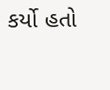કર્યો હતો